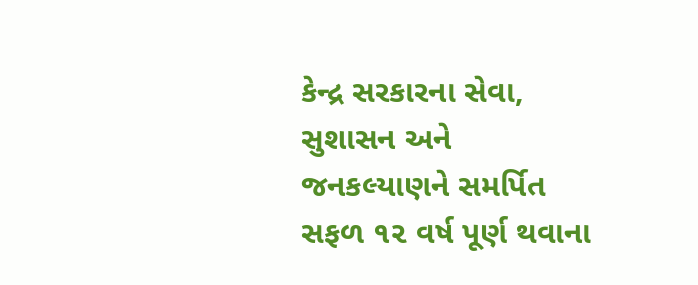કેન્દ્ર સરકારના સેવા, સુશાસન અને જનકલ્યાણને સમર્પિત સફળ ૧૨ વર્ષ પૂર્ણ થવાના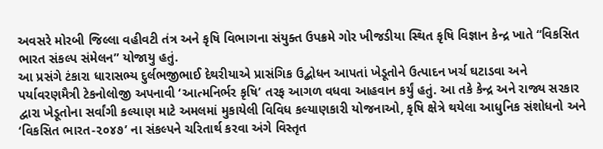અવસરે મોરબી જિલ્લા વહીવટી તંત્ર અને કૃષિ વિભાગના સંયુક્ત ઉપક્રમે ગોર ખીજડીયા સ્થિત કૃષિ વિજ્ઞાન કેન્દ્ર ખાતે “વિકસિત ભારત સંકલ્પ સંમેલન” યોજાયુ હતું.
આ પ્રસંગે ટંકારા ધારાસભ્ય દુર્લભજીભાઈ દેથરીયાએ પ્રાસંગિક ઉદ્બોધન આપતાં ખેડૂતોને ઉત્પાદન ખર્ચ ઘટાડવા અને પર્યાવરણમૈત્રી ટેકનોલોજી અપનાવી ‘આત્મનિર્ભર કૃષિ’ તરફ આગળ વધવા આહવાન કર્યું હતું. આ તકે કેન્દ્ર અને રાજ્ય સરકાર દ્વારા ખેડૂતોના સર્વાંગી કલ્યાણ માટે અમલમાં મુકાયેલી વિવિધ કલ્યાણકારી યોજનાઓ, કૃષિ ક્ષેત્રે થયેલા આધુનિક સંશોધનો અને ‘વિકસિત ભારત-૨૦૪૭’ ના સંકલ્પને ચરિતાર્થ કરવા અંગે વિસ્તૃત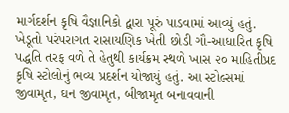માર્ગદર્શન કૃષિ વૈજ્ઞાનિકો દ્વારા પૂરું પાડવામાં આવ્યું હતું.
ખેડૂતો પરંપરાગત રાસાયણિક ખેતી છોડી ગૌ-આધારિત કૃષિ પદ્ધતિ તરફ વળે તે હેતુથી કાર્યક્રમ સ્થળે ખાસ ૨૦ માહિતીપ્રદ કૃષિ સ્ટોલોનું ભવ્ય પ્રદર્શન યોજાયું હતું. આ સ્ટોલ્સમાં જીવામૃત, ઘન જીવામૃત, બીજામૃત બનાવવાની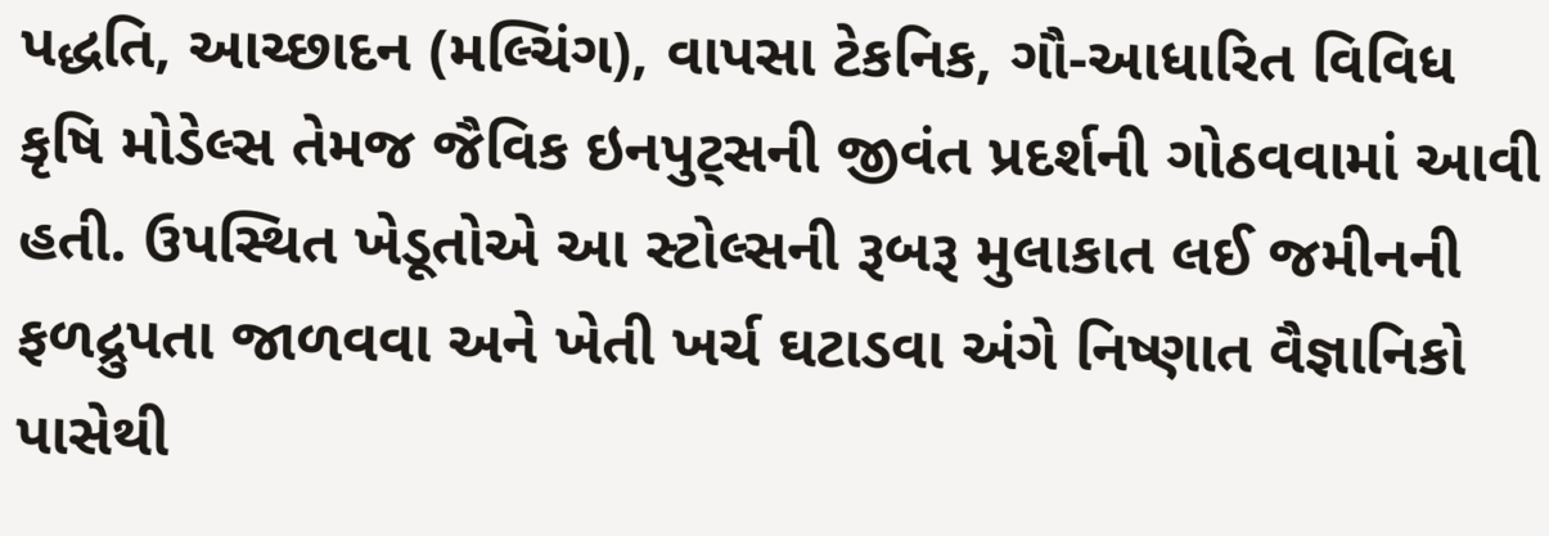પદ્ધતિ, આચ્છાદન (મલ્ચિંગ), વાપસા ટેકનિક, ગૌ-આધારિત વિવિધ કૃષિ મોડેલ્સ તેમજ જૈવિક ઇનપુટ્સની જીવંત પ્રદર્શની ગોઠવવામાં આવી હતી. ઉપસ્થિત ખેડૂતોએ આ સ્ટોલ્સની રૂબરૂ મુલાકાત લઈ જમીનની ફળદ્રુપતા જાળવવા અને ખેતી ખર્ચ ઘટાડવા અંગે નિષ્ણાત વૈજ્ઞાનિકો પાસેથી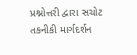પ્રશ્નોત્તરી દ્વારા સચોટ તકનીકી માર્ગદર્શન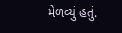મેળવ્યું હતું.